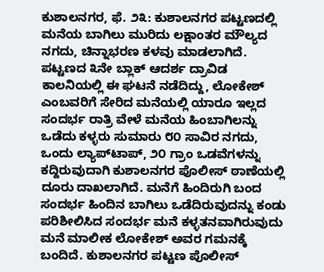ಕುಶಾಲನಗರ, ಫೆ. ೨೩: ಕುಶಾಲನಗರ ಪಟ್ಟಣದಲ್ಲಿ ಮನೆಯ ಬಾಗಿಲು ಮುರಿದು ಲಕ್ಷಾಂತರ ಮೌಲ್ಯದ ನಗದು, ಚಿನ್ನಾಭರಣ ಕಳವು ಮಾಡಲಾಗಿದೆ. ಪಟ್ಟಣದ ೩ನೇ ಬ್ಲಾಕ್ ಆದರ್ಶ ದ್ರಾವಿಡ ಕಾಲನಿಯಲ್ಲಿ ಈ ಘಟನೆ ನಡೆದಿದ್ದು, ಲೋಕೇಶ್ ಎಂಬವರಿಗೆ ಸೇರಿದ ಮನೆಯಲ್ಲಿ ಯಾರೂ ಇಲ್ಲದ ಸಂದರ್ಭ ರಾತ್ರಿ ವೇಳೆ ಮನೆಯ ಹಿಂಬಾಗಿಲನ್ನು ಒಡೆದು ಕಳ್ಳರು ಸುಮಾರು ೮೦ ಸಾವಿರ ನಗದು, ಒಂದು ಲ್ಯಾಪ್‌ಟಾಪ್, ೨೦ ಗ್ರಾಂ ಒಡವೆಗಳನ್ನು ಕದ್ದಿರುವುದಾಗಿ ಕುಶಾಲನಗರ ಪೊಲೀಸ್ ಠಾಣೆಯಲ್ಲಿ ದೂರು ದಾಖಲಾಗಿದೆ. ಮನೆಗೆ ಹಿಂದಿರುಗಿ ಬಂದ ಸಂದರ್ಭ ಹಿಂದಿನ ಬಾಗಿಲು ಒಡೆದಿರುವುದನ್ನು ಕಂಡು ಪರಿಶೀಲಿಸಿದ ಸಂದರ್ಭ ಮನೆ ಕಳ್ಳತನವಾಗಿರುವುದು ಮನೆ ಮಾಲೀಕ ಲೋಕೇಶ್ ಅವರ ಗಮನಕ್ಕೆ ಬಂದಿದೆ. ಕುಶಾಲನಗರ ಪಟ್ಟಣ ಪೊಲೀಸ್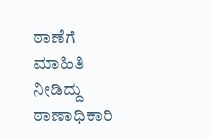ಠಾಣೆಗೆ ಮಾಹಿತಿ ನೀಡಿದ್ದು ಠಾಣಾಧಿಕಾರಿ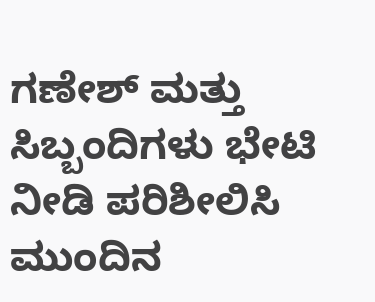ಗಣೇಶ್ ಮತ್ತು ಸಿಬ್ಬಂದಿಗಳು ಭೇಟಿ ನೀಡಿ ಪರಿಶೀಲಿಸಿ ಮುಂದಿನ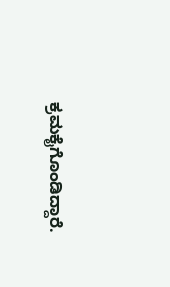ಕ್ರಮಕೈಗೊಂಡಿದ್ದಾರೆ.